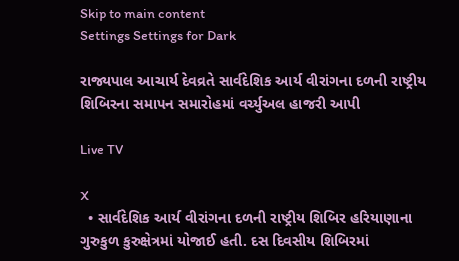Skip to main content
Settings Settings for Dark

રાજ્યપાલ આચાર્ય દેવવ્રતે સાર્વદેશિક આર્ય વીરાંગના દળની રાષ્ટ્રીય શિબિરના સમાપન સમારોહમાં વર્ચ્યુઅલ હાજરી આપી

Live TV

X
  • સાર્વદેશિક આર્ય વીરાંગના દળની રાષ્ટ્રીય શિબિર હરિયાણાના ગુરુકુળ કુરુક્ષેત્રમાં યોજાઈ હતી. દસ દિવસીય શિબિરમાં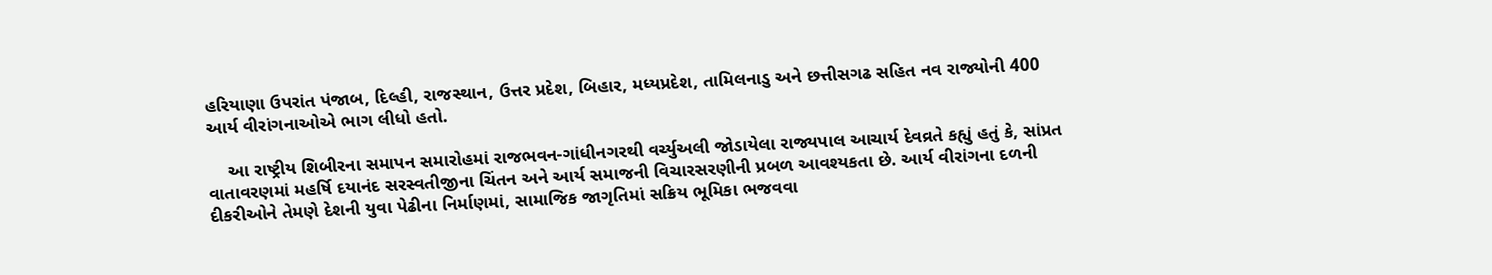હરિયાણા ઉપરાંત પંજાબ, દિલ્હી, રાજસ્થાન, ઉત્તર પ્રદેશ, બિહાર, મધ્યપ્રદેશ, તામિલનાડુ અને છત્તીસગઢ સહિત નવ રાજ્યોની 400 આર્ય વીરાંગનાઓએ ભાગ લીધો હતો.

    આ રાષ્ટ્રીય શિબીરના સમાપન સમારોહમાં રાજભવન-ગાંધીનગરથી વર્ચ્યુઅલી જોડાયેલા રાજ્યપાલ આચાર્ય દેવવ્રતે કહ્યું હતું કે, સાંપ્રત વાતાવરણમાં મહર્ષિ દયાનંદ સરસ્વતીજીના ચિંતન અને આર્ય સમાજની વિચારસરણીની પ્રબળ આવશ્યકતા છે. આર્ય વીરાંગના દળની દીકરીઓને તેમણે દેશની યુવા પેઢીના નિર્માણમાં, સામાજિક જાગૃતિમાં સક્રિય ભૂમિકા ભજવવા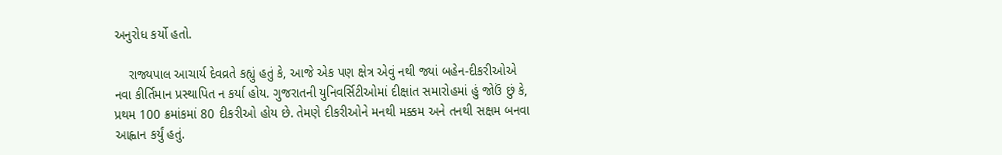અનુરોધ કર્યો હતો.

    રાજ્યપાલ આચાર્ય દેવવ્રતે કહ્યું હતું કે, આજે એક પણ ક્ષેત્ર એવું નથી જ્યાં બહેન-દીકરીઓએ નવા કીર્તિમાન પ્રસ્થાપિત ન કર્યા હોય. ગુજરાતની યુનિવર્સિટીઓમાં દીક્ષાંત સમારોહમાં હું જોઉં છું કે, પ્રથમ 100 ક્રમાંકમાં 80 દીકરીઓ હોય છે. તેમણે દીકરીઓને મનથી મક્કમ અને તનથી સક્ષમ બનવા આહ્વાન કર્યું હતું.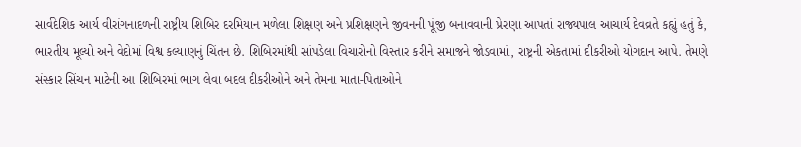સાર્વદેશિક આર્ય વીરાંગનાદળની રાષ્ટ્રીય શિબિર દરમિયાન મળેલા શિક્ષણ અને પ્રશિક્ષણને જીવનની પૂંજી બનાવવાની પ્રેરણા આપતાં રાજ્યપાલ આચાર્ય દેવવ્રતે કહ્યું હતું કે, ભારતીય મૂલ્યો અને વેદોમાં વિશ્વ કલ્યાણનું ચિંતન છે. શિબિરમાંથી સાંપડેલા વિચારોનો વિસ્તાર કરીને સમાજને જોડવામાં, રાષ્ટ્રની એકતામાં દીકરીઓ યોગદાન આપે. તેમણે સંસ્કાર સિંચન માટેની આ શિબિરમાં ભાગ લેવા બદલ દીકરીઓને અને તેમના માતા-પિતાઓને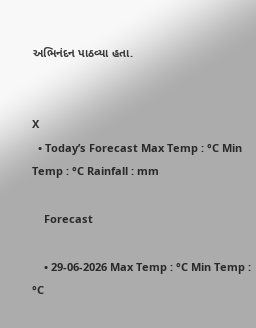અભિનંદન પાઠવ્યા હતા.


X
  • Today’s Forecast Max Temp : °C Min Temp : °C Rainfall : mm

    Forecast

    • 29-06-2026 Max Temp : °C Min Temp : °C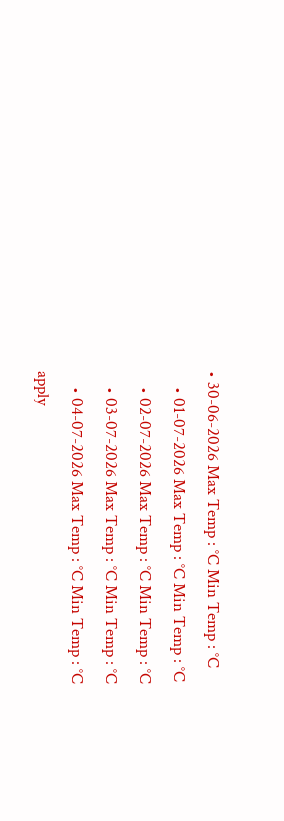• 30-06-2026 Max Temp : °C Min Temp : °C
    • 01-07-2026 Max Temp : °C Min Temp : °C
    • 02-07-2026 Max Temp : °C Min Temp : °C
    • 03-07-2026 Max Temp : °C Min Temp : °C
    • 04-07-2026 Max Temp : °C Min Temp : °C
apply